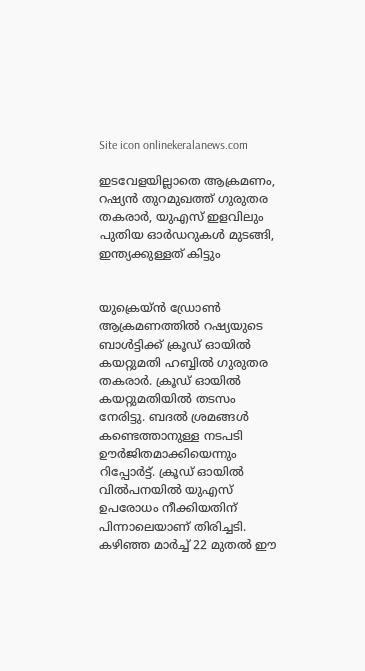Site icon onlinekeralanews.com

ഇടവേളയില്ലാതെ ആക്രമണം, റഷ്യൻ തുറമുഖത്ത് ഗുരുതര തകരാർ, യുഎസ് ഇളവിലും പുതിയ ഓർഡറുകൾ മുടങ്ങി, ഇന്ത്യക്കുള്ളത് കിട്ടും


യുക്രെയ്ൻ ഡ്രോൺ ആക്രമണത്തിൽ റഷ്യയുടെ ബാൾട്ടിക്ക് ക്രൂഡ് ഓയിൽ കയറ്റുമതി ഹബ്ബില്‍ ഗുരുതര തകരാർ. ക്രൂഡ് ഓയിൽ കയറ്റുമതിയിൽ തടസം നേരിട്ടു. ബദൽ ശ്രമങ്ങൾ കണ്ടെത്താനുള്ള നടപടി ഊർജിതമാക്കിയെന്നും റിപ്പോർട്ട്. ക്രൂഡ് ഓയിൽ വിൽപനയിൽ യുഎസ് ഉപരോധം നീക്കിയതിന് പിന്നാലെയാണ് തിരിച്ചടി. കഴിഞ്ഞ മാർച്ച് 22 മുതൽ ഈ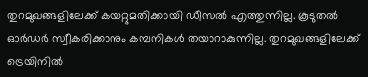തുറമുഖങ്ങളിലേക്ക് കയറ്റുമതിക്കായി ഡീസൽ എത്തുന്നില്ല. കൂടുതൽ ഓര്‍ഡർ സ്വീകരിക്കാനും കമ്പനികൾ തയാറാകുന്നില്ല. തുറമുഖങ്ങളിലേക്ക് ട്രെയിനിൽ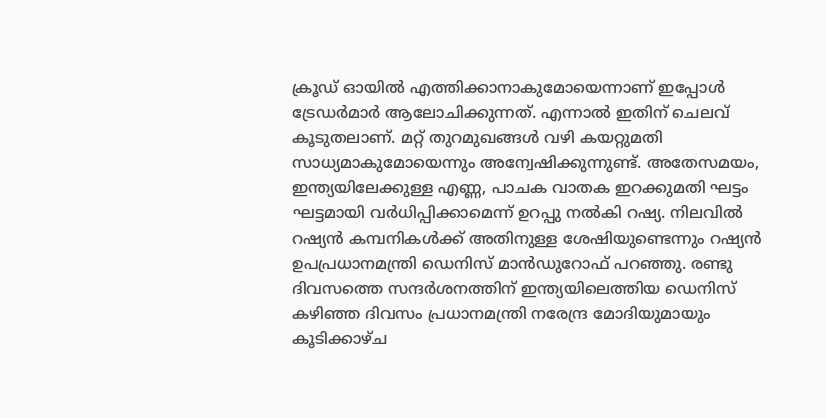ക്രൂഡ് ഓയിൽ എത്തിക്കാനാകുമോയെന്നാണ് ഇപ്പോൾ ട്രേഡർമാർ ആലോചിക്കുന്നത്. എന്നാൽ ഇതിന് ചെലവ് കൂടുതലാണ്. മറ്റ് തുറമുഖങ്ങള്‍ വഴി കയറ്റുമതി സാധ്യമാകുമോയെന്നും അന്വേഷിക്കുന്നുണ്ട്. അതേസമയം, ഇന്ത്യയിലേക്കുള്ള എണ്ണ, പാചക വാതക ഇറക്കുമതി ഘട്ടം ഘട്ടമായി വർധിപ്പിക്കാമെന്ന് ഉറപ്പു നൽകി റഷ്യ. നിലവിൽ റഷ്യൻ കമ്പനികൾക്ക് അതിനുള്ള ശേഷിയുണ്ടെന്നും റഷ്യൻ ഉപപ്രധാനമന്ത്രി ഡെനിസ് മാൻഡുറോഫ് പറഞ്ഞു. രണ്ടു ദിവസത്തെ സന്ദർശനത്തിന് ഇന്ത്യയിലെത്തിയ ഡെനിസ് കഴിഞ്ഞ ദിവസം പ്രധാനമന്ത്രി നരേന്ദ്ര മോദിയുമായും കൂടിക്കാഴ്ച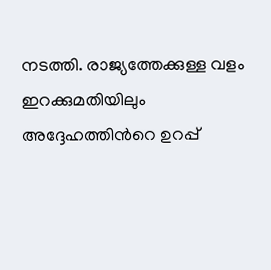നടത്തി. രാജ്യത്തേക്കുള്ള വളം ഇറക്കുമതിയിലും അദ്ദേഹത്തിന്‍റെ ഉറപ്പ്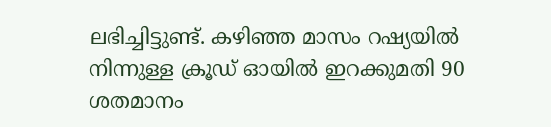ലഭിച്ചിട്ടുണ്ട്. കഴിഞ്ഞ മാസം റഷ്യയിൽ നിന്നുള്ള ക്രൂഡ് ഓയിൽ ഇറക്കുമതി 90 ശതമാനം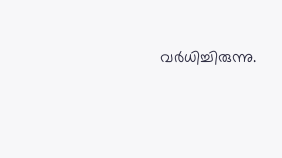വർധിച്ചിരുന്നു.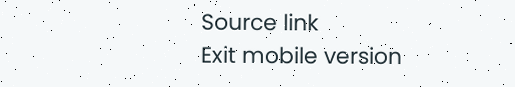Source link
Exit mobile version